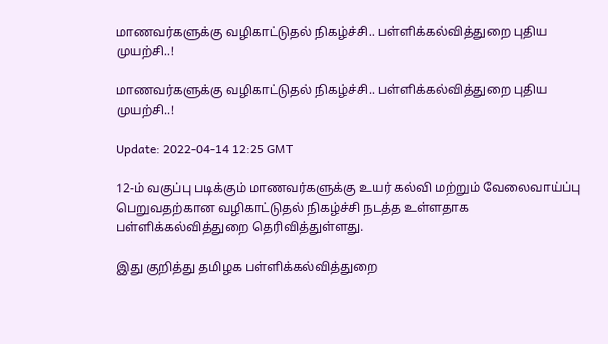மாணவர்களுக்கு வழிகாட்டுதல் நிகழ்ச்சி.. பள்ளிக்கல்வித்துறை புதிய முயற்சி..!

மாணவர்களுக்கு வழிகாட்டுதல் நிகழ்ச்சி.. பள்ளிக்கல்வித்துறை புதிய முயற்சி..!

Update: 2022-04-14 12:25 GMT

12-ம் வகுப்பு படிக்கும் மாணவர்களுக்கு உயர் கல்வி மற்றும் வேலைவாய்ப்பு பெறுவதற்கான வழிகாட்டுதல் நிகழ்ச்சி நடத்த உள்ளதாக பள்ளிக்கல்வித்துறை தெரிவித்துள்ளது.

இது குறித்து தமிழக பள்ளிக்கல்வித்துறை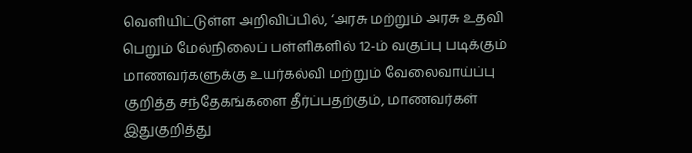வெளியிட்டுள்ள அறிவிப்பில், ‘அரசு மற்றும் அரசு உதவி பெறும் மேல்நிலைப் பள்ளிகளில் 12-ம் வகுப்பு படிக்கும் மாணவர்களுக்கு உயர்கல்வி மற்றும் வேலைவாய்ப்பு குறித்த சந்தேகங்களை தீர்ப்பதற்கும், மாணவர்கள் இதுகுறித்து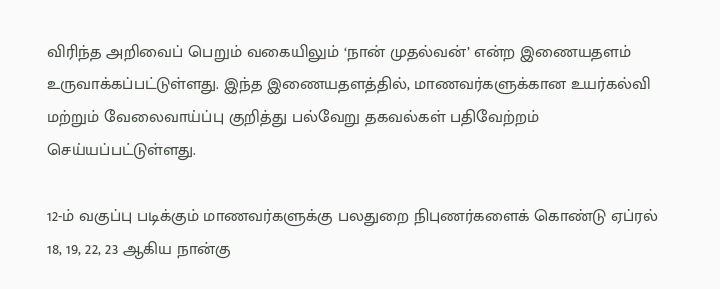விரிந்த அறிவைப் பெறும் வகையிலும் ‘நான் முதல்வன்’ என்ற இணையதளம் உருவாக்கப்பட்டுள்ளது. இந்த இணையதளத்தில், மாணவர்களுக்கான உயர்கல்வி மற்றும் வேலைவாய்ப்பு குறித்து பல்வேறு தகவல்கள் பதிவேற்றம் செய்யப்பட்டுள்ளது.

12-ம் வகுப்பு படிக்கும் மாணவர்களுக்கு பலதுறை நிபுணர்களைக் கொண்டு ஏப்ரல் 18, 19, 22, 23 ஆகிய நான்கு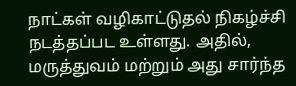நாட்கள் வழிகாட்டுதல் நிகழ்ச்சி நடத்தப்பட உள்ளது. அதில், மருத்துவம் மற்றும் அது சார்ந்த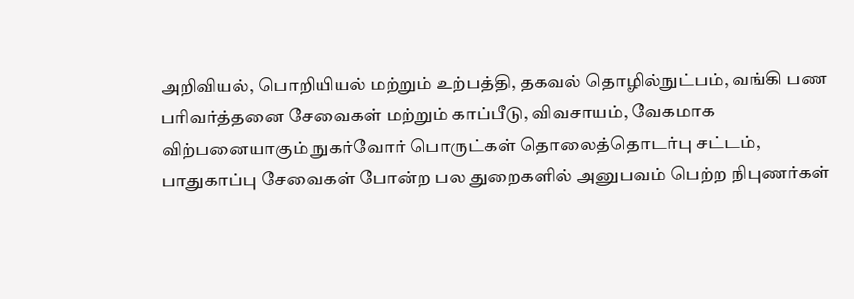அறிவியல், பொறியியல் மற்றும் உற்பத்தி, தகவல் தொழில்நுட்பம், வங்கி பண பரிவர்த்தனை சேவைகள் மற்றும் காப்பீடு, விவசாயம், வேகமாக விற்பனையாகும் நுகர்வோர் பொருட்கள் தொலைத்தொடர்பு சட்டம், பாதுகாப்பு சேவைகள் போன்ற பல துறைகளில் அனுபவம் பெற்ற நிபுணர்கள்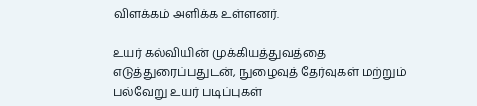விளக்கம் அளிக்க உள்ளனர்.

உயர் கல்வியின் முக்கியத்துவத்தை எடுத்துரைப்பதுடன், நுழைவுத் தேர்வுகள் மற்றும் பல்வேறு உயர் படிப்புகள்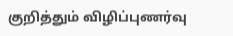குறித்தும் விழிப்புணர்வு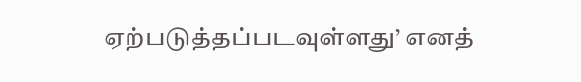ஏற்படுத்தப்படவுள்ளது’ எனத்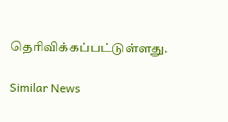தெரிவிக்கப்பட்டுள்ளது.

Similar News